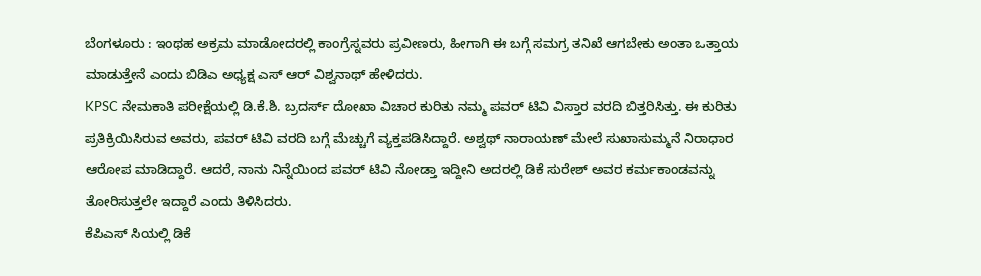ಬೆಂಗಳೂರು : ಇಂಥಹ ಅಕ್ರಮ ಮಾಡೋದರಲ್ಲಿ ಕಾಂಗ್ರೆಸ್ನವರು ಪ್ರವೀಣರು, ಹೀಗಾಗಿ ಈ ಬಗ್ಗೆ ಸಮಗ್ರ ತನಿಖೆ ಆಗಬೇಕು ಅಂತಾ ಒತ್ತಾಯ ಮಾಡುತ್ತೇನೆ ಎಂದು ಬಿಡಿಎ ಅಧ್ಯಕ್ಷ ಎಸ್ ಆರ್ ವಿಶ್ವನಾಥ್ ಹೇಳಿದರು.
KPSC ನೇಮಕಾತಿ ಪರೀಕ್ಷೆಯಲ್ಲಿ ಡಿ.ಕೆ.ಶಿ. ಬ್ರದರ್ಸ್ ದೋಖಾ ವಿಚಾರ ಕುರಿತು ನಮ್ಮ ಪವರ್ ಟಿವಿ ವಿಸ್ತಾರ ವರದಿ ಬಿತ್ತರಿಸಿತ್ತು. ಈ ಕುರಿತು ಪ್ರತಿಕ್ರಿಯಿಸಿರುವ ಅವರು, ಪವರ್ ಟಿವಿ ವರದಿ ಬಗ್ಗೆ ಮೆಚ್ಚುಗೆ ವ್ಯಕ್ತಪಡಿಸಿದ್ದಾರೆ. ಅಶ್ವಥ್ ನಾರಾಯಣ್ ಮೇಲೆ ಸುಖಾಸುಮ್ಮನೆ ನಿರಾಧಾರ ಆರೋಪ ಮಾಡಿದ್ದಾರೆ. ಆದರೆ, ನಾನು ನಿನ್ನೆಯಿಂದ ಪವರ್ ಟಿವಿ ನೋಡ್ತಾ ಇದ್ದೀನಿ ಅದರಲ್ಲಿ ಡಿಕೆ ಸುರೇಶ್ ಅವರ ಕರ್ಮಕಾಂಡವನ್ನು ತೋರಿಸುತ್ತಲೇ ಇದ್ದಾರೆ ಎಂದು ತಿಳಿಸಿದರು.
ಕೆಪಿಎಸ್ ಸಿಯಲ್ಲಿ ಡಿಕೆ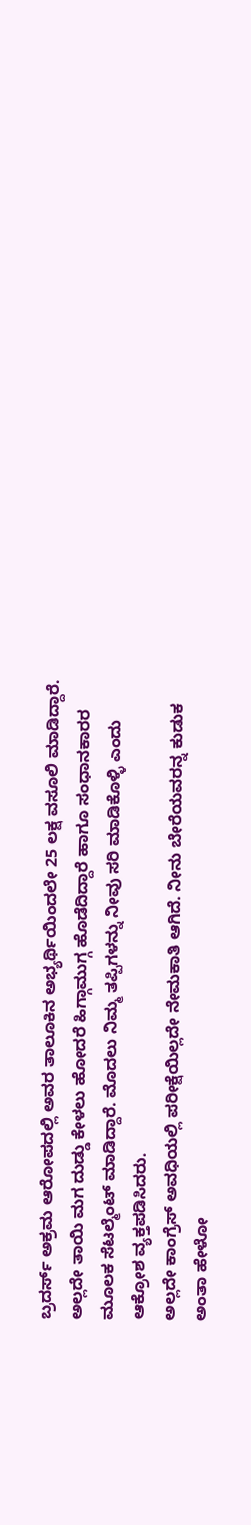ಬ್ರದರ್ಸ್ ಅಕ್ರಮ ಆರೋಪದಲ್ಲಿ ಅವರ ತಾಲೂಕಿನ ಅಭ್ಯರ್ಥಿಯಿಂದಲೇ 25 ಲಕ್ಷ ವಸೂಲಿ ಮಾಡಿದ್ದಾರೆ. ಅಲ್ಲದೇ ತಾಯಿ ಮಗ ದುಡ್ಡು ಕೇಳಲು ಹೋದರೆ ಹಿಗ್ಗಾಮುಗ್ಗ ಹೊಡೆದಿದ್ದಾರೆ ಹಾಗೂ ಸಂಧಾನಕಾರರ ಮೂಲಕ ಸೆಟಲ್ಮೆಂಟ್ ಮಾಡಿದ್ದಾರೆ. ಮೊದಲು ನಿಮ್ಮ ತಪ್ಪಿಗಳನ್ನು ನೀವು ಸರಿ ಮಾಡಿಕೊಳ್ಳಿ ಎಂದು ಆಕ್ರೋಶ ವ್ಯಕ್ತಪಡಿಸಿದರು.
ಅಲ್ಲದೇ ಕಾಂಗ್ರೆಸ್ ಅವಧಿಯಲ್ಲಿ ಪರೀಕ್ಷೆಯಿಲ್ಲದೇ ನೇಮಕಾತಿ ಆಗಿದೆ. ನೀನು ಬೇರೆಯವರನ್ನ ಕುಡುಕ ಅಂತಾ ಹೇಳೋ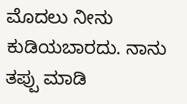ಮೊದಲು ನೀನು ಕುಡಿಯಬಾರದು. ನಾನು ತಪ್ಪು ಮಾಡಿ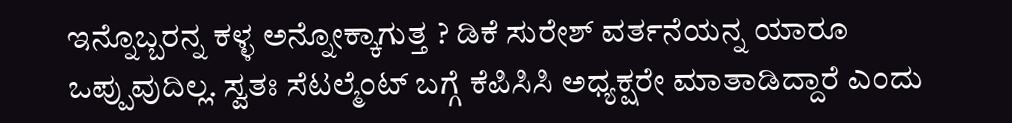ಇನ್ನೊಬ್ಬರನ್ನ ಕಳ್ಳ ಅನ್ನೋಕ್ಕಾಗುತ್ತ ? ಡಿಕೆ ಸುರೇಶ್ ವರ್ತನೆಯನ್ನ ಯಾರೂ ಒಪ್ಪುವುದಿಲ್ಲ. ಸ್ವತಃ ಸೆಟಲ್ಮೆಂಟ್ ಬಗ್ಗೆ ಕೆಪಿಸಿಸಿ ಅಧ್ಯಕ್ಷರೇ ಮಾತಾಡಿದ್ದಾರೆ ಎಂದು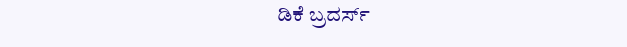ಡಿಕೆ ಬ್ರದರ್ಸ್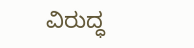ವಿರುದ್ಧ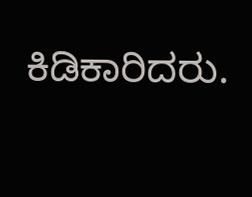ಕಿಡಿಕಾರಿದರು.